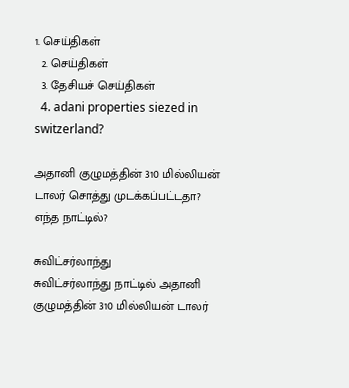1. செய்திகள்
  2. செய்திகள்
  3. தேசியச் செய்திகள்
  4. adani properties siezed in switzerland?

அதானி குழுமத்தின் 310 மில்லியன் டாலர் சொத்து முடக்கப்பட்டதா? எந்த நாட்டில்?

சுவிட்சர்லாந்து
சுவிட்சர்லாந்து நாட்டில் அதானி குழுமத்தின் 310 மில்லியன் டாலர்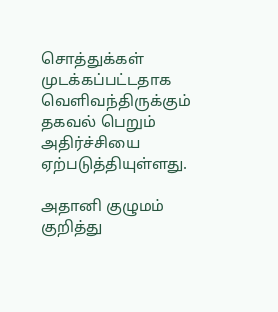சொத்துக்கள் முடக்கப்பட்டதாக வெளிவந்திருக்கும் தகவல் பெறும் அதிர்ச்சியை ஏற்படுத்தியுள்ளது.

அதானி குழுமம் குறித்து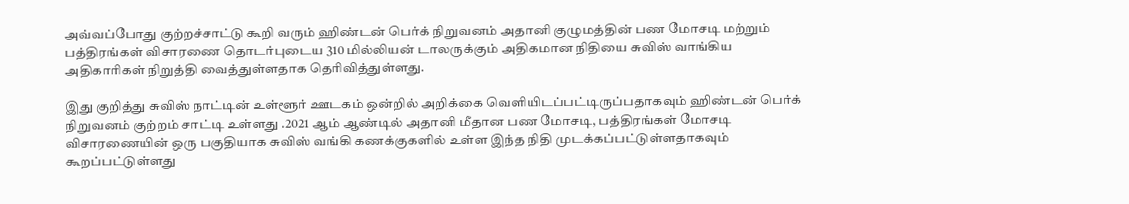அவ்வப்போது குற்றச்சாட்டு கூறி வரும் ஹிண்டன் பெர்க் நிறுவனம் அதானி குழுமத்தின் பண மோசடி மற்றும் பத்திரங்கள் விசாரணை தொடர்புடைய 310 மில்லியன் டாலருக்கும் அதிகமான நிதியை சுவிஸ் வாங்கிய அதிகாரிகள் நிறுத்தி வைத்துள்ளதாக தெரிவித்துள்ளது.

இது குறித்து சுவிஸ் நாட்டின் உள்ளூர் ஊடகம் ஒன்றில் அறிக்கை வெளியிடப்பட்டிருப்பதாகவும் ஹிண்டன் பெர்க் நிறுவனம் குற்றம் சாட்டி உள்ளது .2021 ஆம் ஆண்டில் அதானி மீதான பண மோசடி, பத்திரங்கள் மோசடி விசாரணையின் ஒரு பகுதியாக சுவிஸ் வங்கி கணக்குகளில் உள்ள இந்த நிதி முடக்கப்பட்டுள்ளதாகவும் கூறப்பட்டுள்ளது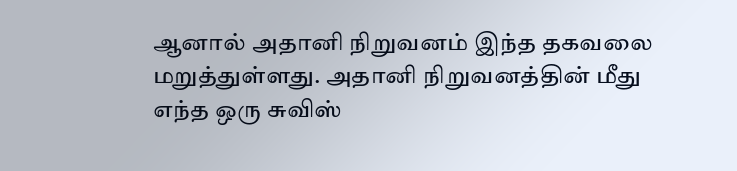ஆனால் அதானி நிறுவனம் இந்த தகவலை மறுத்துள்ளது. அதானி நிறுவனத்தின் மீது எந்த ஒரு சுவிஸ்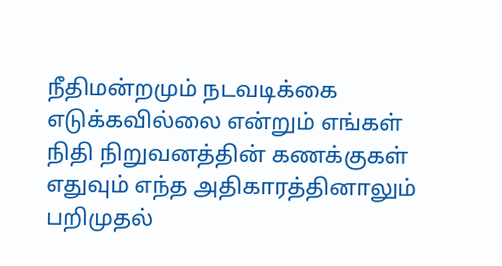நீதிமன்றமும் நடவடிக்கை எடுக்கவில்லை என்றும் எங்கள் நிதி நிறுவனத்தின் கணக்குகள் எதுவும் எந்த அதிகாரத்தினாலும் பறிமுதல்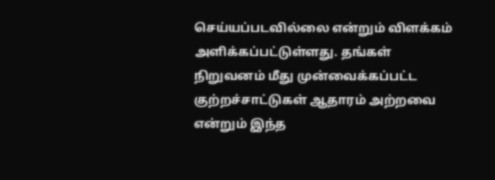செய்யப்படவில்லை என்றும் விளக்கம் அளிக்கப்பட்டுள்ளது. தங்கள் நிறுவனம் மீது முன்வைக்கப்பட்ட குற்றச்சாட்டுகள் ஆதாரம் அற்றவை என்றும் இந்த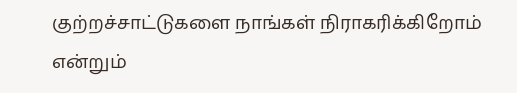குற்றச்சாட்டுகளை நாங்கள் நிராகரிக்கிறோம் என்றும்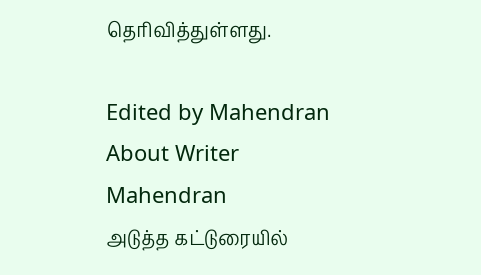தெரிவித்துள்ளது.

Edited by Mahendran
About Writer
Mahendran
அடுத்த கட்டுரையில்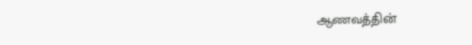ஆணவத்தின்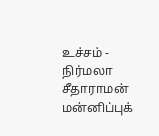உச்சம் - நிர்மலா சீதாராமன் மன்னிப்புக்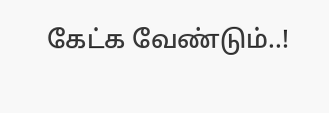கேட்க வேண்டும்..!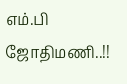எம்.பி ஜோதிமணி..!!